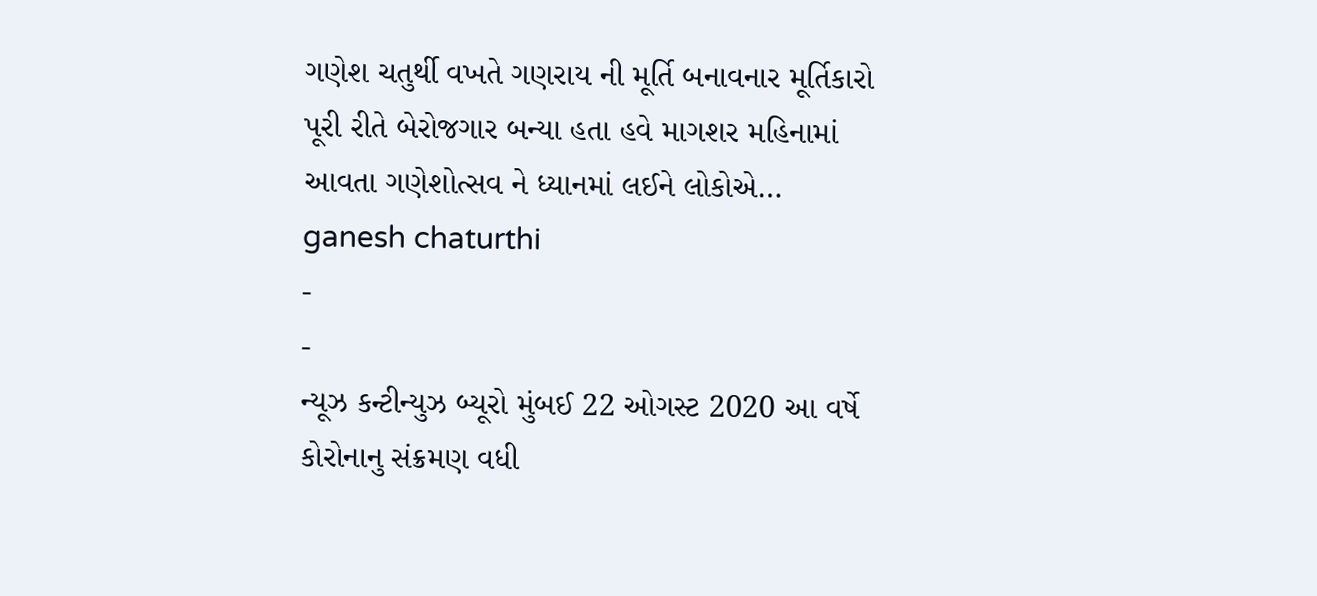ગણેશ ચતુર્થી વખતે ગણરાય ની મૂર્તિ બનાવનાર મૂર્તિકારો પૂરી રીતે બેરોજગાર બન્યા હતા હવે માગશર મહિનામાં આવતા ગણેશોત્સવ ને ધ્યાનમાં લઈને લોકોએ…
ganesh chaturthi
-
-
ન્યૂઝ કન્ટીન્યુઝ બ્યૂરો મુંબઈ 22 ઓગસ્ટ 2020 આ વર્ષે કોરોનાનુ સંક્રમણ વધી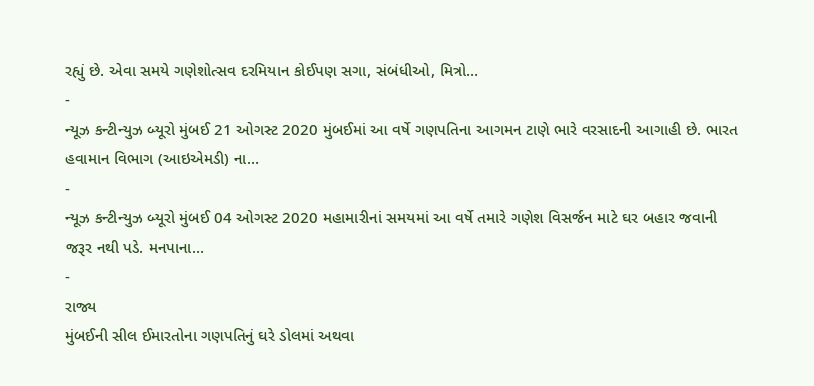રહ્યું છે. એવા સમયે ગણેશોત્સવ દરમિયાન કોઈપણ સગા, સંબંધીઓ, મિત્રો…
-
ન્યૂઝ કન્ટીન્યુઝ બ્યૂરો મુંબઈ 21 ઓગસ્ટ 2020 મુંબઈમાં આ વર્ષે ગણપતિના આગમન ટાણે ભારે વરસાદની આગાહી છે. ભારત હવામાન વિભાગ (આઇએમડી) ના…
-
ન્યૂઝ કન્ટીન્યુઝ બ્યૂરો મુંબઈ 04 ઓગસ્ટ 2020 મહામારીનાં સમયમાં આ વર્ષે તમારે ગણેશ વિસર્જન માટે ઘર બહાર જવાની જરૂર નથી પડે. મનપાના…
-
રાજ્ય
મુંબઈની સીલ ઈમારતોના ગણપતિનું ઘરે ડોલમાં અથવા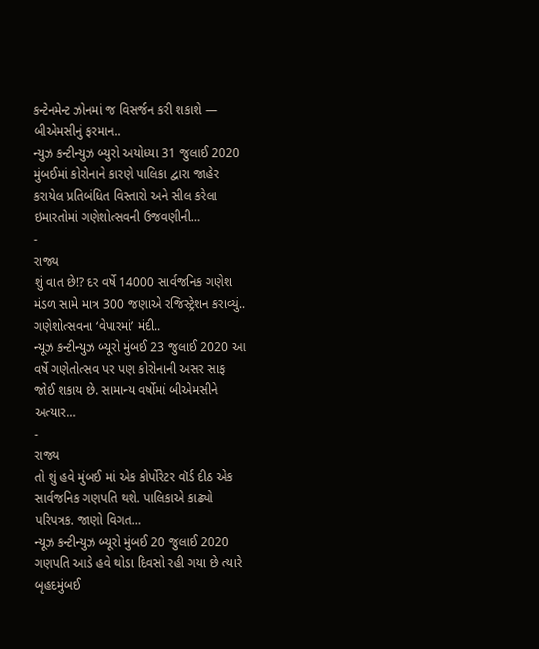કન્ટેનમેન્ટ ઝોનમાં જ વિસર્જન કરી શકાશે — બીએમસીનું ફરમાન..
ન્યુઝ કન્ટીન્યુઝ બ્યુરો અયોધ્યા 31 જુલાઈ 2020 મુંબઈમાં કોરોનાને કારણે પાલિકા દ્વારા જાહેર કરાયેલ પ્રતિબંધિત વિસ્તારો અને સીલ કરેલા ઇમારતોમાં ગણેશોત્સવની ઉજવણીની…
-
રાજ્ય
શું વાત છે!? દર વર્ષે 14000 સાર્વજનિક ગણેશ મંડળ સામે માત્ર 300 જણાએ રજિસ્ટ્રેશન કરાવ્યું.. ગણેશોત્સવના ‘વેપારમાં’ મંદી..
ન્યૂઝ કન્ટીન્યુઝ બ્યૂરો મુંબઈ 23 જુલાઈ 2020 આ વર્ષે ગણેતોત્સવ પર પણ કોરોનાની અસર સાફ જોઈ શકાય છે. સામાન્ય વર્ષોમાં બીએમસીને અત્યાર…
-
રાજ્ય
તો શું હવે મુંબઈ માં એક કોર્પોરેટર વૉર્ડ દીઠ એક સાર્વજનિક ગણપતિ થશે. પાલિકાએ કાઢ્યો પરિપત્રક. જાણો વિગત…
ન્યૂઝ કન્ટીન્યુઝ બ્યૂરો મુંબઈ 20 જુલાઈ 2020 ગણપતિ આડે હવે થોડા દિવસો રહી ગયા છે ત્યારે બૃહદમુંબઈ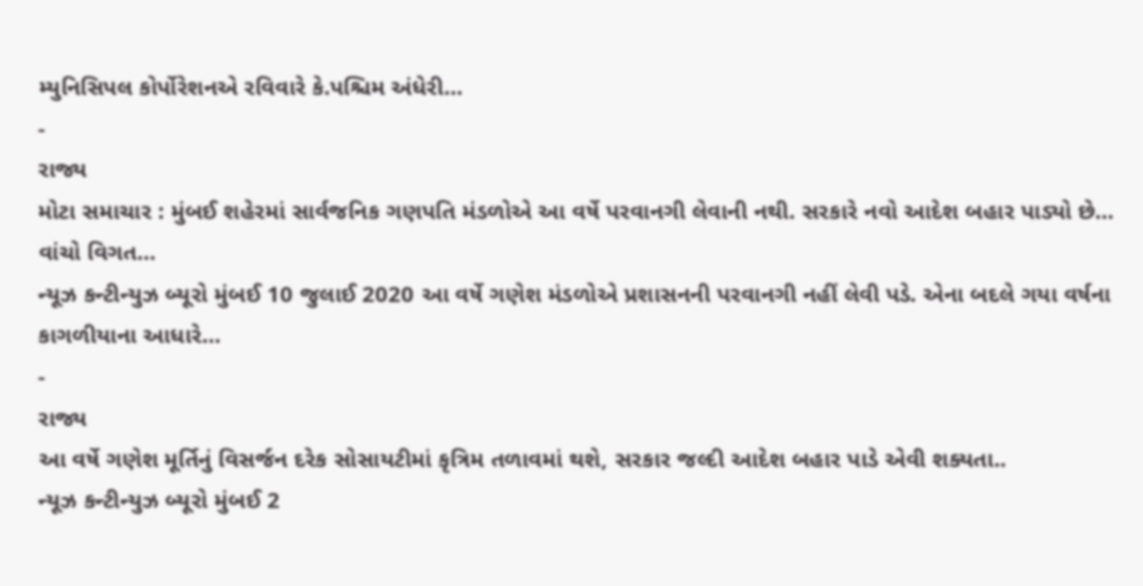મ્યુનિસિપલ કોર્પોરેશનએ રવિવારે કે.પશ્ચિમ અંધેરી…
-
રાજ્ય
મોટા સમાચાર : મુંબઈ શહેરમાં સાર્વજનિક ગણપતિ મંડળોએ આ વર્ષે પરવાનગી લેવાની નથી. સરકારે નવો આદેશ બહાર પાડ્યો છે… વાંચો વિગત…
ન્યૂઝ કન્ટીન્યુઝ બ્યૂરો મુંબઈ 10 જુલાઈ 2020 આ વર્ષે ગણેશ મંડળોએ પ્રશાસનની પરવાનગી નહીં લેવી પડે. એના બદલે ગયા વર્ષના કાગળીયાના આધારે…
-
રાજ્ય
આ વર્ષે ગણેશ મૂર્તિનું વિસર્જન દરેક સોસાયટીમાં કૃત્રિમ તળાવમાં થશે, સરકાર જલ્દી આદેશ બહાર પાડે એવી શક્યતા..
ન્યૂઝ કન્ટીન્યુઝ બ્યૂરો મુંબઈ 2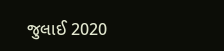જુલાઈ 2020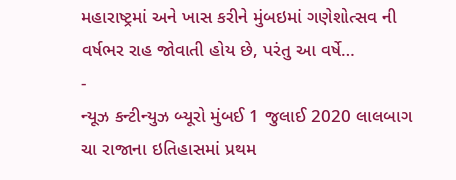મહારાષ્ટ્રમાં અને ખાસ કરીને મુંબઇમાં ગણેશોત્સવ ની વર્ષભર રાહ જોવાતી હોય છે, પરંતુ આ વર્ષે…
-
ન્યૂઝ કન્ટીન્યુઝ બ્યૂરો મુંબઈ 1 જુલાઈ 2020 લાલબાગ ચા રાજાના ઇતિહાસમાં પ્રથમ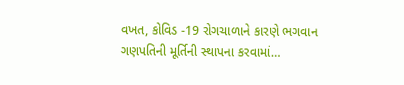વખત, કોવિડ -19 રોગચાળાને કારણે ભગવાન ગણપતિની મૂર્તિની સ્થાપના કરવામાં…